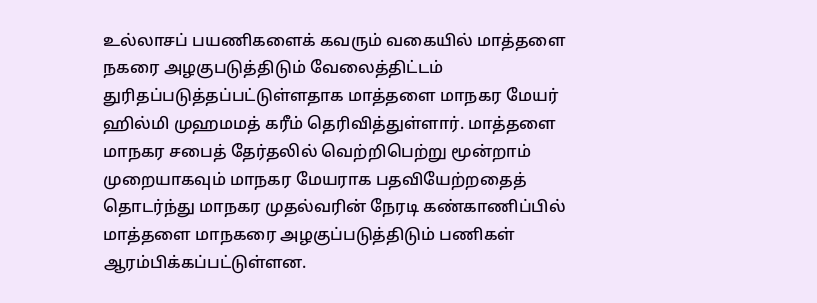உல்லாசப் பயணிகளைக் கவரும் வகையில் மாத்தளை நகரை அழகுபடுத்திடும் வேலைத்திட்டம் துரிதப்படுத்தப்பட்டுள்ளதாக மாத்தளை மாநகர மேயர் ஹில்மி முஹமமத் கரீம் தெரிவித்துள்ளார். மாத்தளை மாநகர சபைத் தேர்தலில் வெற்றிபெற்று மூன்றாம் முறையாகவும் மாநகர மேயராக பதவியேற்றதைத் தொடர்ந்து மாநகர முதல்வரின் நேரடி கண்காணிப்பில் மாத்தளை மாநகரை அழகுப்படுத்திடும் பணிகள் ஆரம்பிக்கப்பட்டுள்ளன.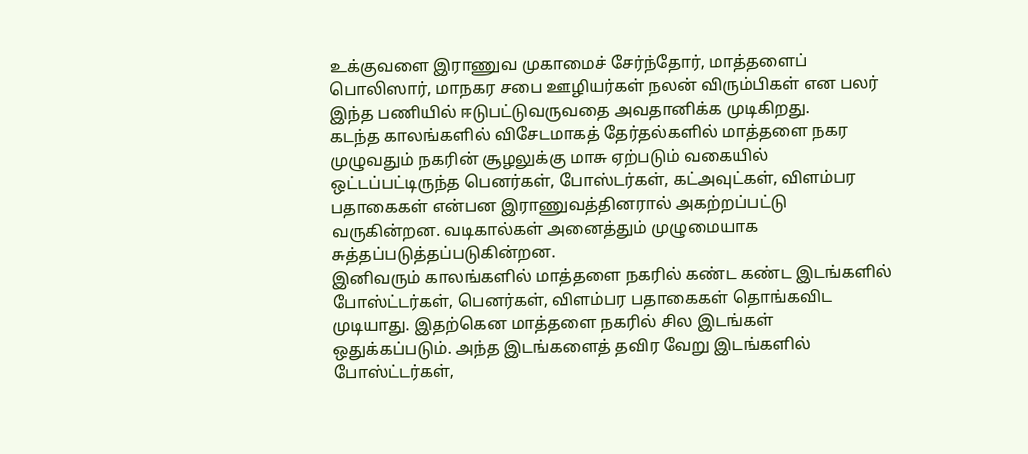உக்குவளை இராணுவ முகாமைச் சேர்ந்தோர், மாத்தளைப் பொலிஸார், மாநகர சபை ஊழியர்கள் நலன் விரும்பிகள் என பலர் இந்த பணியில் ஈடுபட்டுவருவதை அவதானிக்க முடிகிறது.
கடந்த காலங்களில் விசேடமாகத் தேர்தல்களில் மாத்தளை நகர முழுவதும் நகரின் சூழலுக்கு மாசு ஏற்படும் வகையில் ஒட்டப்பட்டிருந்த பெனர்கள், போஸ்டர்கள், கட்அவுட்கள், விளம்பர பதாகைகள் என்பன இராணுவத்தினரால் அகற்றப்பட்டு வருகின்றன. வடிகால்கள் அனைத்தும் முழுமையாக சுத்தப்படுத்தப்படுகின்றன.
இனிவரும் காலங்களில் மாத்தளை நகரில் கண்ட கண்ட இடங்களில் போஸ்ட்டர்கள், பெனர்கள், விளம்பர பதாகைகள் தொங்கவிட முடியாது. இதற்கென மாத்தளை நகரில் சில இடங்கள் ஒதுக்கப்படும். அந்த இடங்களைத் தவிர வேறு இடங்களில் போஸ்ட்டர்கள்,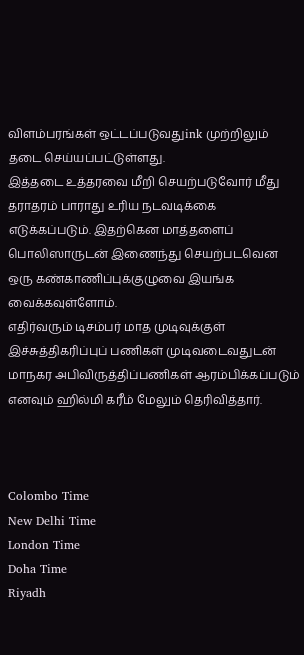விளம்பரங்கள் ஒட்டப்படுவதுink முற்றிலும் தடை செய்யப்பட்டுள்ளது.
இத்தடை உத்தரவை மீறி செயற்படுவோர் மீது தராதரம் பாராது உரிய நடவடிக்கை எடுக்கப்படும். இதற்கென மாத்தளைப் பொலிஸாருடன் இணைந்து செயற்படவென ஒரு கண்காணிப்புக்குழுவை இயங்க வைக்கவுள்ளோம்.
எதிர்வரும் டிசம்பர் மாத முடிவுக்குள் இச்சுத்திகரிப்புப் பணிகள் முடிவடைவதுடன் மாநகர அபிவிருத்திப்பணிகள் ஆரம்பிக்கப்படும் எனவும் ஹில்மி கரீம் மேலும் தெரிவித்தார்.



Colombo Time
New Delhi Time
London Time
Doha Time
Riyadh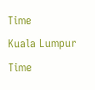Time
Kuala Lumpur Time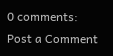0 comments:
Post a Comment